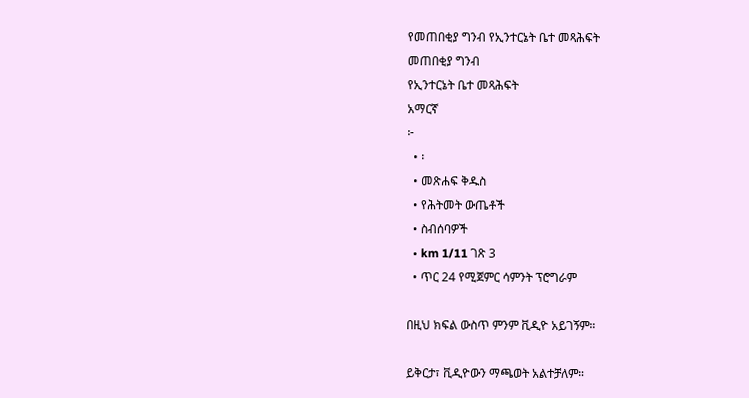የመጠበቂያ ግንብ የኢንተርኔት ቤተ መጻሕፍት
መጠበቂያ ግንብ
የኢንተርኔት ቤተ መጻሕፍት
አማርኛ
፦
  • ፡
  • መጽሐፍ ቅዱስ
  • የሕትመት ውጤቶች
  • ስብሰባዎች
  • km 1/11 ገጽ 3
  • ጥር 24 የሚጀምር ሳምንት ፕሮግራም

በዚህ ክፍል ውስጥ ምንም ቪዲዮ አይገኝም።

ይቅርታ፣ ቪዲዮውን ማጫወት አልተቻለም።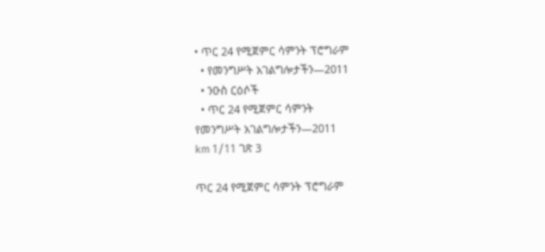• ጥር 24 የሚጀምር ሳምንት ፕሮግራም
  • የመንግሥት አገልግሎታችን—2011
  • ንዑስ ርዕሶች
  • ጥር 24 የሚጀምር ሳምንት
የመንግሥት አገልግሎታችን—2011
km 1/11 ገጽ 3

ጥር 24 የሚጀምር ሳምንት ፕሮግራም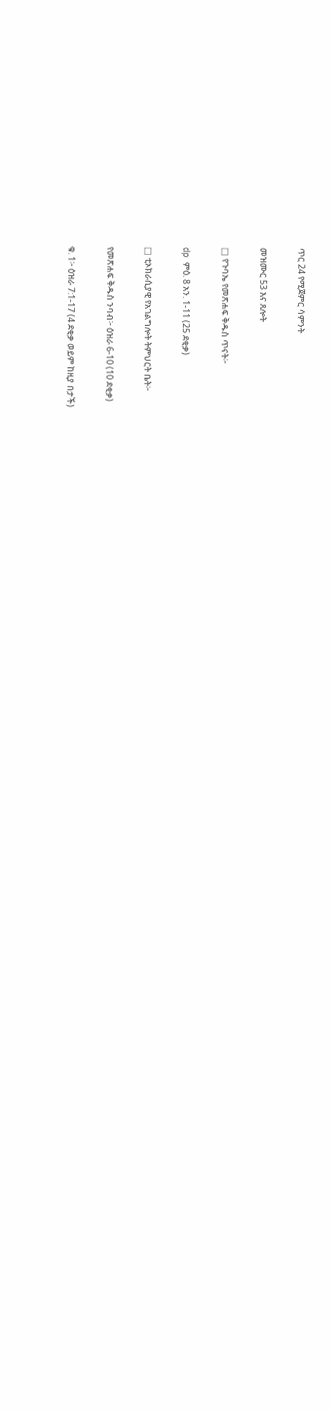ጥር 24 የሚጀምር ሳምንት

መዝሙር 53 እና ጸሎት

□ የጉባኤ የመጽሐፍ ቅዱስ ጥናት፦

dp ምዕ. 8 አን. 1-11 (25 ደቂቃ)

□ ቲኦክራሲያዊ የአገልግሎት ትምህርት ቤት፦

የመጽሐፍ ቅዱስ ንባብ፦ ዕዝራ 6-10 (10 ደቂቃ)

ቁ. 1፦ ዕዝራ 7:1-17 (4 ደቂቃ ወይም ከዚያ በታች)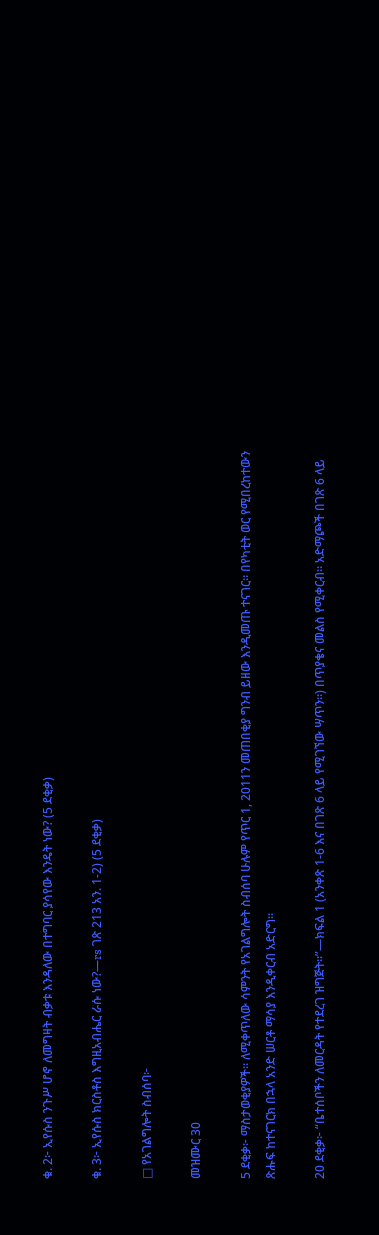ቁ. 2፦ ኢየሱስ ንጉሥ ሆኖ ለመግዛት ብቃቱ እንዳለው በተግባር ያሳየው እንዴት ነው? (5 ደቂቃ)

ቁ. 3፦ ኢየሱስ ክርስቶስ እግዚአብሔር ራሱ ነው?—rs ገጽ 213 አን. 1-2) (5 ደቂቃ)

□ የአገልግሎት ስብሰባ፦

መዝሙር 30

5 ደቂቃ፦ ማስታወቂያዎች። ለሚቀጥለው ሳምንት የአገልግሎት ስብሰባ ሁሉም የጥር 1, 2011ን መጠበቂያ ግንብ ይዘው እንዲመጡ ተናገር። በየካቲት ወር የሚበረከተውን ጽሑፍ ከተናገርክ በኋላ አንድ ሠርቶ ማሳያ እንዲቀርብ አድርግ።

20 ደቂቃ፦ “ቤተሰቦችን ለመርዳት የተደረገ ዝግጅት።”—ክፍል 1 (አንቀጽ 1-6 እና በገጽ 6 ላይ የሚገኘው ሣጥን።) በጥያቄና መልስ የሚቀርብ። አድማጮች በገጽ 6 ላይ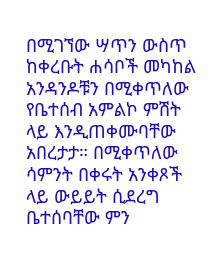በሚገኘው ሣጥን ውስጥ ከቀረቡት ሐሳቦች መካከል አንዳንዶቹን በሚቀጥለው የቤተሰብ አምልኮ ምሽት ላይ እንዲጠቀሙባቸው አበረታታ። በሚቀጥለው ሳምንት በቀሩት አንቀጾች ላይ ውይይት ሲደረግ ቤተሰባቸው ምን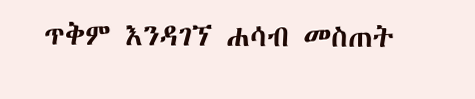ጥቅም እንዳገኘ ሐሳብ መስጠት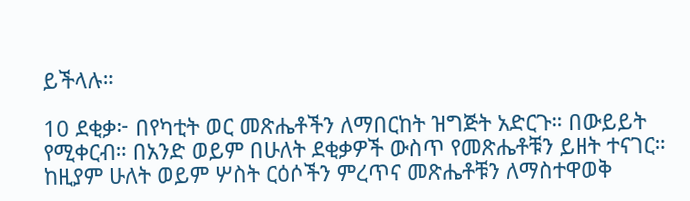ይችላሉ።

10 ደቂቃ፦ በየካቲት ወር መጽሔቶችን ለማበርከት ዝግጅት አድርጉ። በውይይት የሚቀርብ። በአንድ ወይም በሁለት ደቂቃዎች ውስጥ የመጽሔቶቹን ይዘት ተናገር። ከዚያም ሁለት ወይም ሦስት ርዕሶችን ምረጥና መጽሔቶቹን ለማስተዋወቅ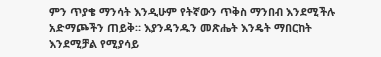ምን ጥያቄ ማንሳት እንዲሁም የትኛውን ጥቅስ ማንበብ እንደሚችሉ አድማጮችን ጠይቅ። እያንዳንዱን መጽሔት እንዴት ማበርከት እንደሚቻል የሚያሳይ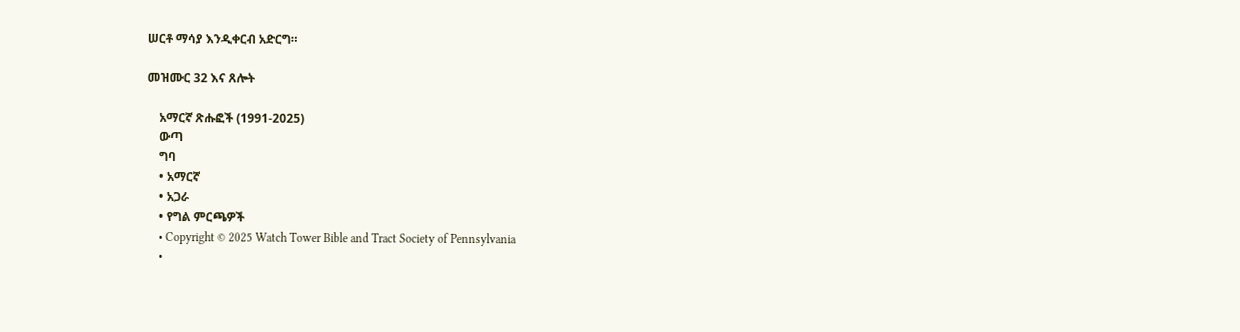ሠርቶ ማሳያ እንዲቀርብ አድርግ።

መዝሙር 32 እና ጸሎት

    አማርኛ ጽሑፎች (1991-2025)
    ውጣ
    ግባ
    • አማርኛ
    • አጋራ
    • የግል ምርጫዎች
    • Copyright © 2025 Watch Tower Bible and Tract Society of Pennsylvania
    •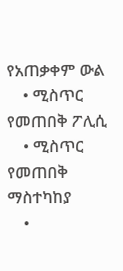የአጠቃቀም ውል
    • ሚስጥር የመጠበቅ ፖሊሲ
    • ሚስጥር የመጠበቅ ማስተካከያ
    •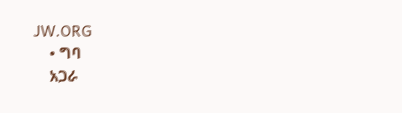JW.ORG
    • ግባ
    አጋራ